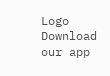Logo
Download our app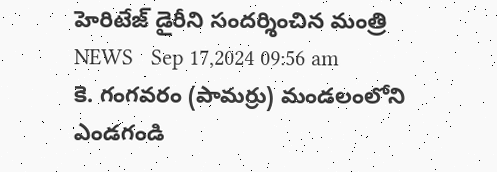హెరిటేజ్ డైరీని సందర్శించిన మంత్రి
NEWS   Sep 17,2024 09:56 am
కె. గంగవరం (పామర్రు) మండలంలోని ఎండగండి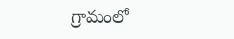గ్రామంలో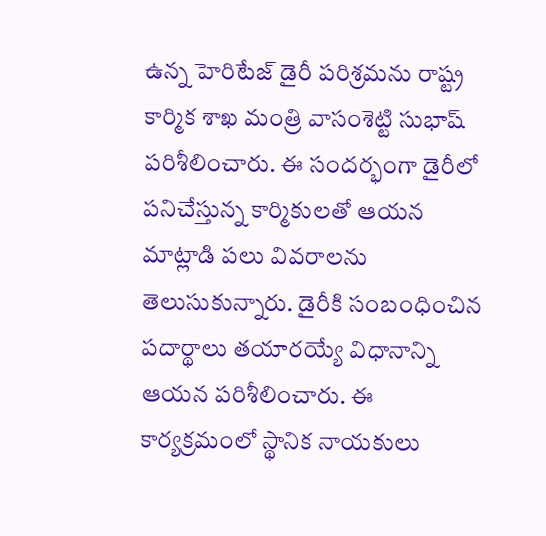ఉన్న హెరిటేజ్ డైరీ పరిశ్రమను రాష్ట్ర కార్మిక శాఖ మంత్రి వాసంశెట్టి సుభాష్ పరిశీలించారు. ఈ సందర్భంగా డైరీలో పనిచేస్తున్న కార్మికులతో ఆయన మాట్లాడి పలు వివరాలను తెలుసుకున్నారు. డైరీకి సంబంధించిన పదార్థాలు తయారయ్యే విధానాన్ని ఆయన పరిశీలించారు. ఈ కార్యక్రమంలో స్థానిక నాయకులు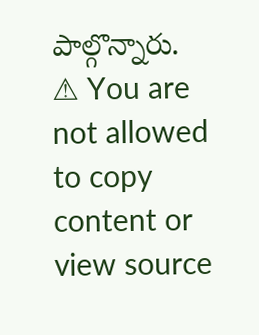పాల్గొన్నారు.
⚠ You are not allowed to copy content or view source